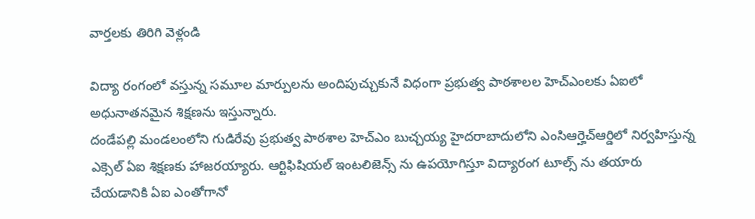వార్తలకు తిరిగి వెళ్లండి

విద్యా రంగంలో వస్తున్న సమూల మార్పులను అందిపుచ్చుకునే విధంగా ప్రభుత్వ పాఠశాలల హెచ్ఎంలకు ఏఐలో అధునాతనమైన శిక్షణను ఇస్తున్నారు.
దండేపల్లి మండలంలోని గుడిరేవు ప్రభుత్వ పాఠశాల హెచ్ఎం బుచ్చయ్య హైదరాబాదులోని ఎంసిఆర్హెచ్ఆర్డిలో నిర్వహిస్తున్న ఎక్సెల్ ఏఐ శిక్షణకు హాజరయ్యారు. ఆర్టిఫిషియల్ ఇంటలిజెన్స్ ను ఉపయోగిస్తూ విద్యారంగ టూల్స్ ను తయారు చేయడానికి ఏఐ ఎంతోగానో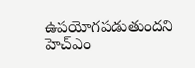ఉపయోగపడుతుందని హెచ్ఎం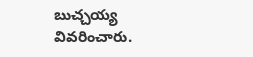బుచ్చయ్య వివరించారు.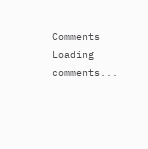Comments
Loading comments...